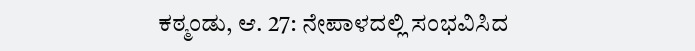ಕಠ್ಮಂಡು, ಆ. 27: ನೇಪಾಳದಲ್ಲಿ ಸಂಭವಿಸಿದ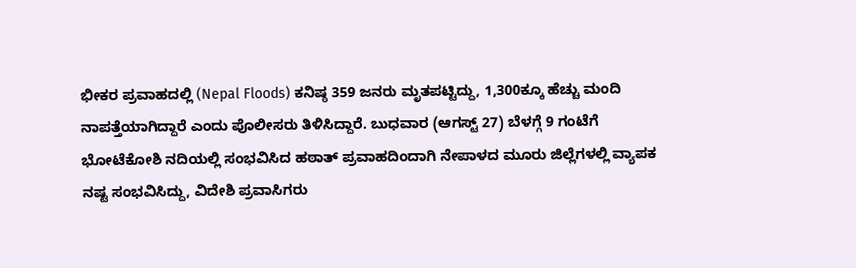ಭೀಕರ ಪ್ರವಾಹದಲ್ಲಿ (Nepal Floods) ಕನಿಷ್ಠ 359 ಜನರು ಮೃತಪಟ್ಟಿದ್ದು, 1,300ಕ್ಕೂ ಹೆಚ್ಚು ಮಂದಿ ನಾಪತ್ತೆಯಾಗಿದ್ದಾರೆ ಎಂದು ಪೊಲೀಸರು ತಿಳಿಸಿದ್ದಾರೆ. ಬುಧವಾರ (ಆಗಸ್ಟ್ 27) ಬೆಳಗ್ಗೆ 9 ಗಂಟೆಗೆ ಭೋಟೆಕೋಶಿ ನದಿಯಲ್ಲಿ ಸಂಭವಿಸಿದ ಹಠಾತ್ ಪ್ರವಾಹದಿಂದಾಗಿ ನೇಪಾಳದ ಮೂರು ಜಿಲ್ಲೆಗಳಲ್ಲಿ ವ್ಯಾಪಕ ನಷ್ಟ ಸಂಭವಿಸಿದ್ದು, ವಿದೇಶಿ ಪ್ರವಾಸಿಗರು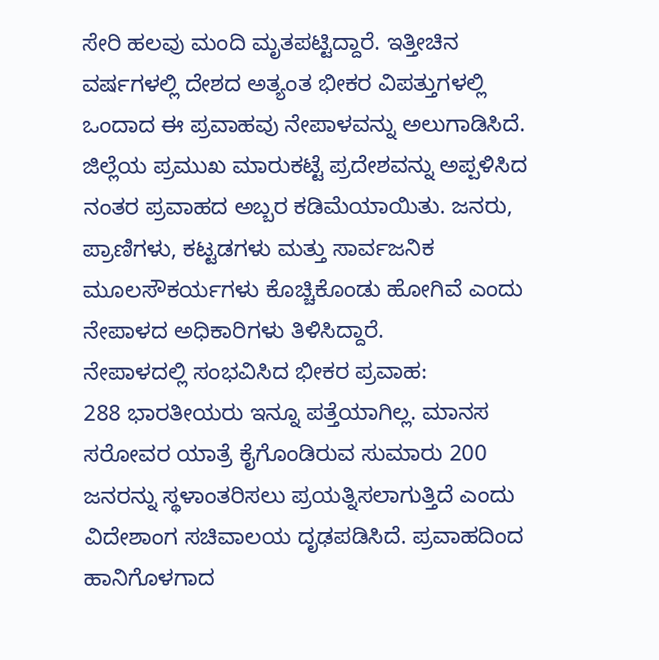ಸೇರಿ ಹಲವು ಮಂದಿ ಮೃತಪಟ್ಟಿದ್ದಾರೆ. ಇತ್ತೀಚಿನ ವರ್ಷಗಳಲ್ಲಿ ದೇಶದ ಅತ್ಯಂತ ಭೀಕರ ವಿಪತ್ತುಗಳಲ್ಲಿ ಒಂದಾದ ಈ ಪ್ರವಾಹವು ನೇಪಾಳವನ್ನು ಅಲುಗಾಡಿಸಿದೆ.
ಜಿಲ್ಲೆಯ ಪ್ರಮುಖ ಮಾರುಕಟ್ಟೆ ಪ್ರದೇಶವನ್ನು ಅಪ್ಪಳಿಸಿದ ನಂತರ ಪ್ರವಾಹದ ಅಬ್ಬರ ಕಡಿಮೆಯಾಯಿತು. ಜನರು, ಪ್ರಾಣಿಗಳು, ಕಟ್ಟಡಗಳು ಮತ್ತು ಸಾರ್ವಜನಿಕ ಮೂಲಸೌಕರ್ಯಗಳು ಕೊಚ್ಚಿಕೊಂಡು ಹೋಗಿವೆ ಎಂದು ನೇಪಾಳದ ಅಧಿಕಾರಿಗಳು ತಿಳಿಸಿದ್ದಾರೆ.
ನೇಪಾಳದಲ್ಲಿ ಸಂಭವಿಸಿದ ಭೀಕರ ಪ್ರವಾಹ:
288 ಭಾರತೀಯರು ಇನ್ನೂ ಪತ್ತೆಯಾಗಿಲ್ಲ. ಮಾನಸ ಸರೋವರ ಯಾತ್ರೆ ಕೈಗೊಂಡಿರುವ ಸುಮಾರು 200 ಜನರನ್ನು ಸ್ಥಳಾಂತರಿಸಲು ಪ್ರಯತ್ನಿಸಲಾಗುತ್ತಿದೆ ಎಂದು ವಿದೇಶಾಂಗ ಸಚಿವಾಲಯ ದೃಢಪಡಿಸಿದೆ. ಪ್ರವಾಹದಿಂದ ಹಾನಿಗೊಳಗಾದ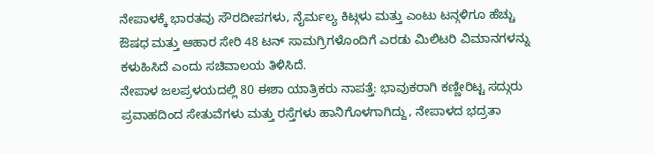ನೇಪಾಳಕ್ಕೆ ಭಾರತವು ಸೌರದೀಪಗಳು, ನೈರ್ಮಲ್ಯ ಕಿಟ್ಗಳು ಮತ್ತು ಎಂಟು ಟನ್ಗಳಿಗೂ ಹೆಚ್ಚು ಔಷಧ ಮತ್ತು ಆಹಾರ ಸೇರಿ 48 ಟನ್ ಸಾಮಗ್ರಿಗಳೊಂದಿಗೆ ಎರಡು ಮಿಲಿಟರಿ ವಿಮಾನಗಳನ್ನು ಕಳುಹಿಸಿದೆ ಎಂದು ಸಚಿವಾಲಯ ತಿಳಿಸಿದೆ.
ನೇಪಾಳ ಜಲಪ್ರಳಯದಲ್ಲಿ 80 ಈಶಾ ಯಾತ್ರಿಕರು ನಾಪತ್ತೆ: ಭಾವುಕರಾಗಿ ಕಣ್ಣೀರಿಟ್ಟ ಸದ್ಗುರು
ಪ್ರವಾಹದಿಂದ ಸೇತುವೆಗಳು ಮತ್ತು ರಸ್ತೆಗಳು ಹಾನಿಗೊಳಗಾಗಿದ್ದು, ನೇಪಾಳದ ಭದ್ರತಾ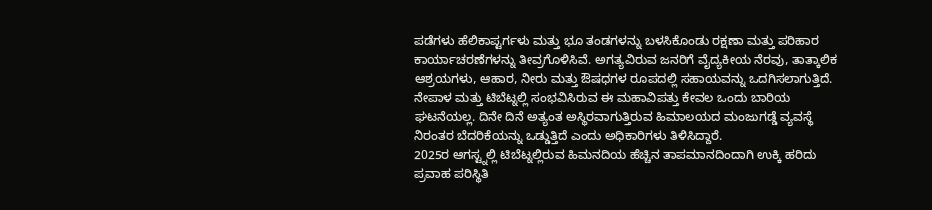ಪಡೆಗಳು ಹೆಲಿಕಾಪ್ಟರ್ಗಳು ಮತ್ತು ಭೂ ತಂಡಗಳನ್ನು ಬಳಸಿಕೊಂಡು ರಕ್ಷಣಾ ಮತ್ತು ಪರಿಹಾರ ಕಾರ್ಯಾಚರಣೆಗಳನ್ನು ತೀವ್ರಗೊಳಿಸಿವೆ. ಅಗತ್ಯವಿರುವ ಜನರಿಗೆ ವೈದ್ಯಕೀಯ ನೆರವು, ತಾತ್ಕಾಲಿಕ ಆಶ್ರಯಗಳು, ಆಹಾರ, ನೀರು ಮತ್ತು ಔಷಧಗಳ ರೂಪದಲ್ಲಿ ಸಹಾಯವನ್ನು ಒದಗಿಸಲಾಗುತ್ತಿದೆ.
ನೇಪಾಳ ಮತ್ತು ಟಿಬೆಟ್ನಲ್ಲಿ ಸಂಭವಿಸಿರುವ ಈ ಮಹಾವಿಪತ್ತು ಕೇವಲ ಒಂದು ಬಾರಿಯ ಘಟನೆಯಲ್ಲ. ದಿನೇ ದಿನೆ ಅತ್ಯಂತ ಅಸ್ಥಿರವಾಗುತ್ತಿರುವ ಹಿಮಾಲಯದ ಮಂಜುಗಡ್ಡೆ ವ್ಯವಸ್ಥೆ ನಿರಂತರ ಬೆದರಿಕೆಯನ್ನು ಒಡ್ಡುತ್ತಿದೆ ಎಂದು ಅಧಿಕಾರಿಗಳು ತಿಳಿಸಿದ್ದಾರೆ.
2025ರ ಆಗಸ್ಟ್ನಲ್ಲಿ ಟಿಬೆಟ್ನಲ್ಲಿರುವ ಹಿಮನದಿಯ ಹೆಚ್ಚಿನ ತಾಪಮಾನದಿಂದಾಗಿ ಉಕ್ಕಿ ಹರಿದು ಪ್ರವಾಹ ಪರಿಸ್ಥಿತಿ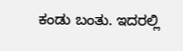ಕಂಡು ಬಂತು. ಇದರಲ್ಲಿ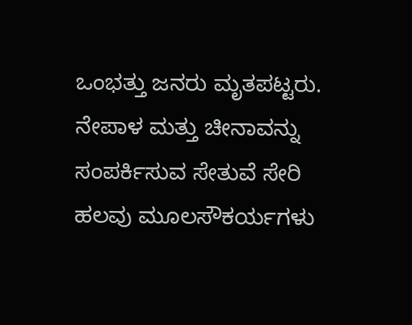ಒಂಭತ್ತು ಜನರು ಮೃತಪಟ್ಟರು. ನೇಪಾಳ ಮತ್ತು ಚೀನಾವನ್ನು ಸಂಪರ್ಕಿಸುವ ಸೇತುವೆ ಸೇರಿ ಹಲವು ಮೂಲಸೌಕರ್ಯಗಳು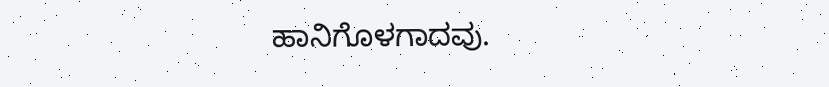ಹಾನಿಗೊಳಗಾದವು.